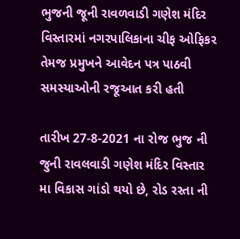ભુજની જૂની રાવળવાડી ગણેશ મંદિર વિસ્તારમાં નગરપાલિકાના ચીફ ઓફિકર તેમજ પ્રમુખને આવેદન પત્ર પાઠવી સમસ્યાઓની રજૂઆત કરી હતી

તારીખ 27-8-2021 ના રોજ ભુજ ની જુની રાવલવાડી ગણેશ મંદિર વિસ્તાર મા વિકાસ ગાંડો થયો છે, રોડ રસ્તા ની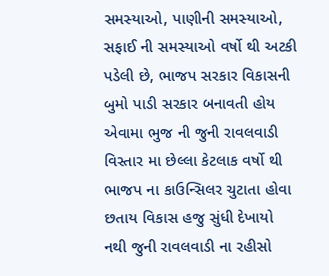સમસ્યાઓ, પાણીની સમસ્યાઓ, સફાઈ ની સમસ્યાઓ વર્ષો થી અટકી પડેલી છે, ભાજપ સરકાર વિકાસની બુમો પાડી સરકાર બનાવતી હોય એવામા ભુજ ની જુની રાવલવાડી વિસ્તાર મા છેલ્લા કેટલાક વર્ષો થી ભાજપ ના કાઉન્સિલર ચુટાતા હોવા છતાય વિકાસ હજુ સુંધી દેખાયો નથી જુની રાવલવાડી ના રહીસો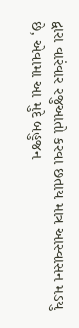દ્વારા વારંવાર રજુઆતો કરવા છતાય માત્ર આસ્વાસન મડયુ છે, એવામા આ મુદે બહુજન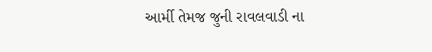આર્મી તેમજ જુની રાવલવાડી ના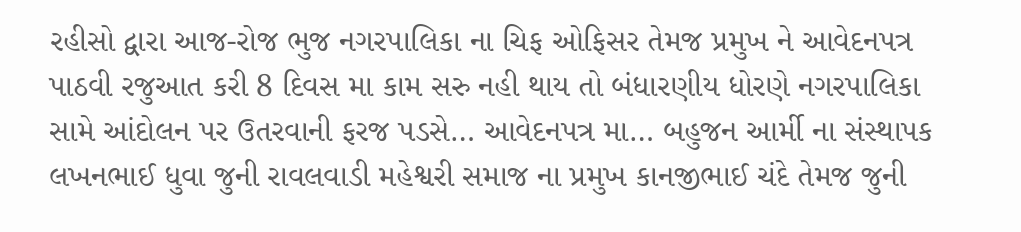રહીસો દ્વારા આજ-રોજ ભુજ નગરપાલિકા ના ચિફ ઓફિસર તેમજ પ્રમુખ ને આવેદનપત્ર પાઠવી રજુઆત કરી 8 દિવસ મા કામ સરુ નહી થાય તો બંધારણીય ધોરણે નગરપાલિકા સામે આંદોલન પર ઉતરવાની ફરજ પડસે… આવેદનપત્ર મા… બહુજન આર્મી ના સંસ્થાપક લખનભાઈ ધુવા જુની રાવલવાડી મહેશ્વરી સમાજ ના પ્રમુખ કાનજીભાઈ ચંદે તેમજ જુની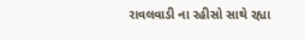રાવલવાડી ના રહીસો સાથે રહ્યા